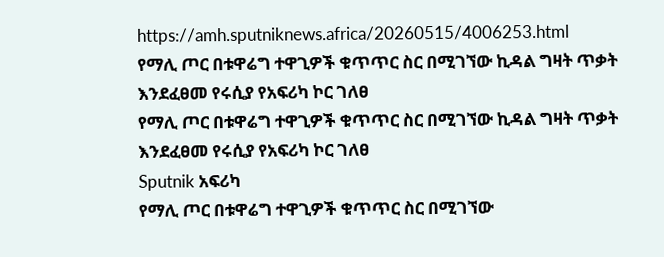https://amh.sputniknews.africa/20260515/4006253.html
የማሊ ጦር በቱዋሬግ ተዋጊዎች ቁጥጥር ስር በሚገኘው ኪዳል ግዛት ጥቃት እንደፈፀመ የሩሲያ የአፍሪካ ኮር ገለፀ
የማሊ ጦር በቱዋሬግ ተዋጊዎች ቁጥጥር ስር በሚገኘው ኪዳል ግዛት ጥቃት እንደፈፀመ የሩሲያ የአፍሪካ ኮር ገለፀ
Sputnik አፍሪካ
የማሊ ጦር በቱዋሬግ ተዋጊዎች ቁጥጥር ስር በሚገኘው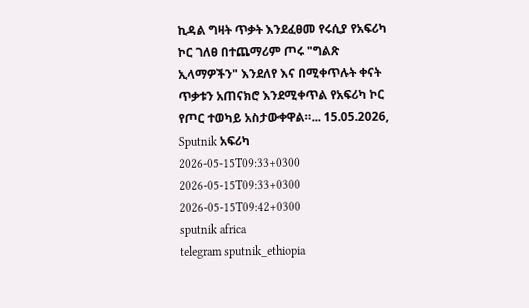ኪዳል ግዛት ጥቃት እንደፈፀመ የሩሲያ የአፍሪካ ኮር ገለፀ በተጨማሪም ጦሩ "ግልጽ ኢላማዎችን" እንደለየ እና በሚቀጥሉት ቀናት ጥቃቱን አጠናክሮ እንደሚቀጥል የአፍሪካ ኮር የጦር ተወካይ አስታውቀዋል።... 15.05.2026, Sputnik አፍሪካ
2026-05-15T09:33+0300
2026-05-15T09:33+0300
2026-05-15T09:42+0300
sputnik africa
telegram sputnik_ethiopia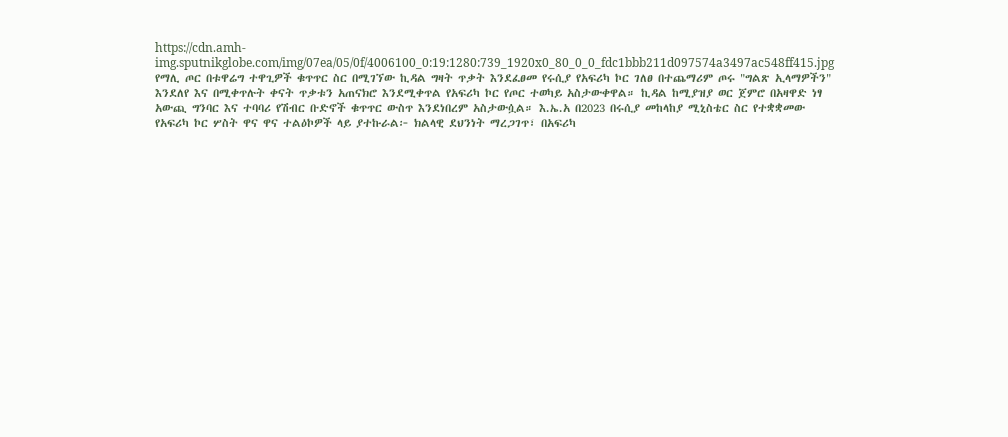https://cdn.amh-img.sputnikglobe.com/img/07ea/05/0f/4006100_0:19:1280:739_1920x0_80_0_0_fdc1bbb211d097574a3497ac548ff415.jpg
የማሊ ጦር በቱዋሬግ ተዋጊዎች ቁጥጥር ስር በሚገኘው ኪዳል ግዛት ጥቃት እንደፈፀመ የሩሲያ የአፍሪካ ኮር ገለፀ በተጨማሪም ጦሩ "ግልጽ ኢላማዎችን" እንደለየ እና በሚቀጥሉት ቀናት ጥቃቱን አጠናክሮ እንደሚቀጥል የአፍሪካ ኮር የጦር ተወካይ አስታውቀዋል። ኪዳል ከሚያዝያ ወር ጀምሮ በአዛዋድ ነፃ አውጪ ግንባር እና ተባባሪ የሽብር ቡድኖች ቁጥጥር ውስጥ እንደነበረም አስታውሷል። እ.ኤ.አ በ2023 በሩሲያ መከላከያ ሚኒስቴር ስር የተቋቋመው የአፍሪካ ኮር ሦስት ዋና ዋና ተልዕኮዎች ላይ ያተኩራል፦ ክልላዊ ደህንነት ማረጋገጥ፣ በአፍሪካ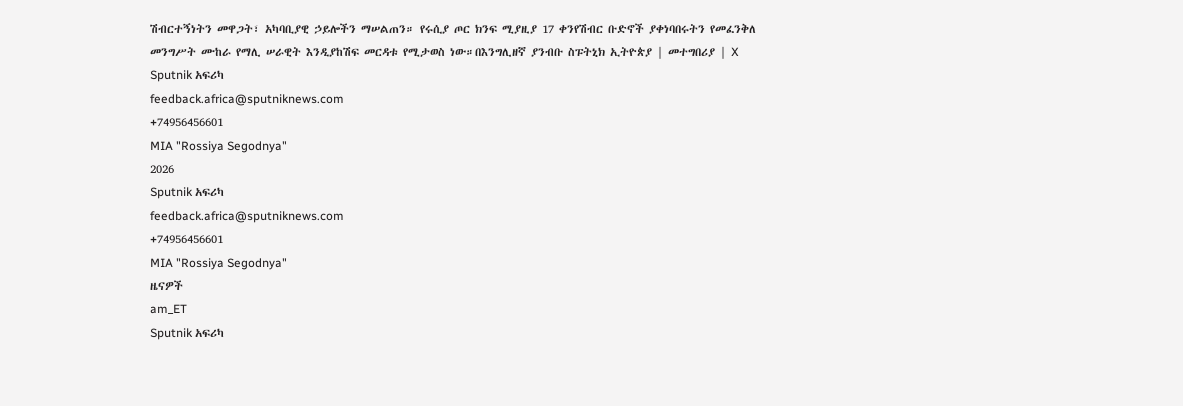ሽብርተኝነትን መዋጋት፣ አካባቢያዊ ኃይሎችን ማሠልጠን። የሩሲያ ጦር ክንፍ ሚያዚያ 17 ቀንየሽብር ቡድኖች ያቀነባበሩትን የመፈንቅለ መንግሥት ሙከራ የማሊ ሠራዊት እንዲያከሽፍ መርዳቱ የሚታወስ ነው።በእንግሊዘኛ ያንብቡ ስፑትኒክ ኢትዮጵያ | መተግበሪያ | X
Sputnik አፍሪካ
feedback.africa@sputniknews.com
+74956456601
MIA "Rossiya Segodnya"
2026
Sputnik አፍሪካ
feedback.africa@sputniknews.com
+74956456601
MIA "Rossiya Segodnya"
ዜናዎች
am_ET
Sputnik አፍሪካ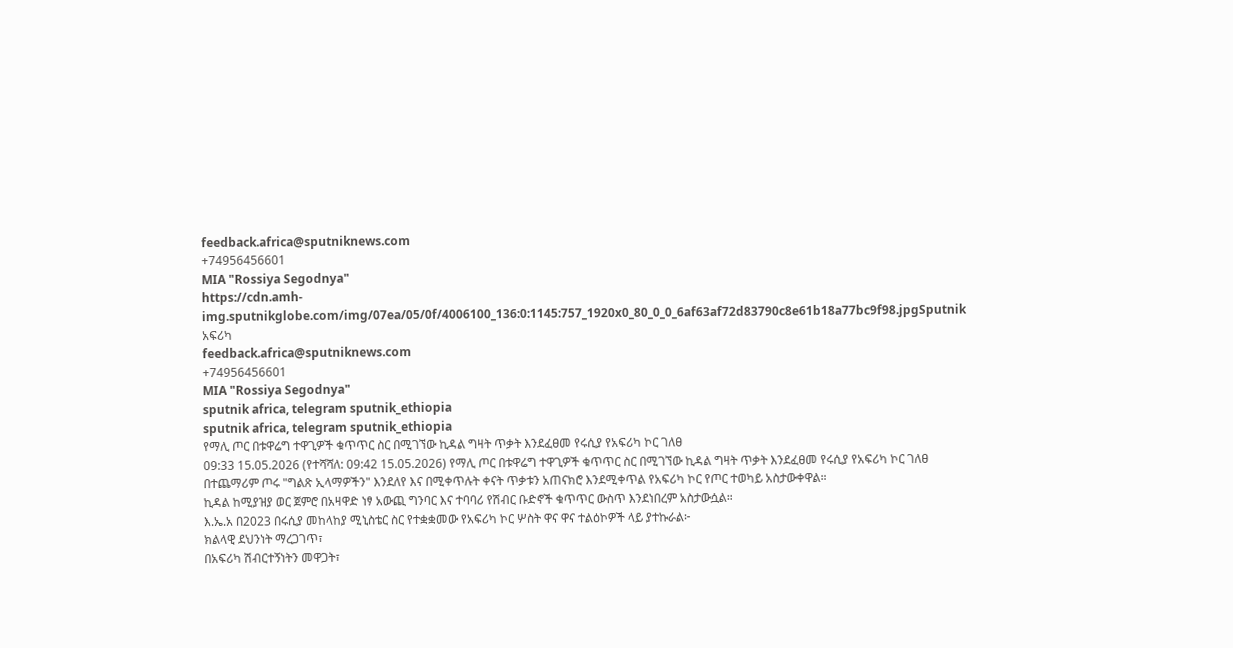feedback.africa@sputniknews.com
+74956456601
MIA "Rossiya Segodnya"
https://cdn.amh-img.sputnikglobe.com/img/07ea/05/0f/4006100_136:0:1145:757_1920x0_80_0_0_6af63af72d83790c8e61b18a77bc9f98.jpgSputnik አፍሪካ
feedback.africa@sputniknews.com
+74956456601
MIA "Rossiya Segodnya"
sputnik africa, telegram sputnik_ethiopia
sputnik africa, telegram sputnik_ethiopia
የማሊ ጦር በቱዋሬግ ተዋጊዎች ቁጥጥር ስር በሚገኘው ኪዳል ግዛት ጥቃት እንደፈፀመ የሩሲያ የአፍሪካ ኮር ገለፀ
09:33 15.05.2026 (የተሻሻለ: 09:42 15.05.2026) የማሊ ጦር በቱዋሬግ ተዋጊዎች ቁጥጥር ስር በሚገኘው ኪዳል ግዛት ጥቃት እንደፈፀመ የሩሲያ የአፍሪካ ኮር ገለፀ በተጨማሪም ጦሩ "ግልጽ ኢላማዎችን" እንደለየ እና በሚቀጥሉት ቀናት ጥቃቱን አጠናክሮ እንደሚቀጥል የአፍሪካ ኮር የጦር ተወካይ አስታውቀዋል።
ኪዳል ከሚያዝያ ወር ጀምሮ በአዛዋድ ነፃ አውጪ ግንባር እና ተባባሪ የሽብር ቡድኖች ቁጥጥር ውስጥ እንደነበረም አስታውሷል።
እ.ኤ.አ በ2023 በሩሲያ መከላከያ ሚኒስቴር ስር የተቋቋመው የአፍሪካ ኮር ሦስት ዋና ዋና ተልዕኮዎች ላይ ያተኩራል፦
ክልላዊ ደህንነት ማረጋገጥ፣
በአፍሪካ ሽብርተኝነትን መዋጋት፣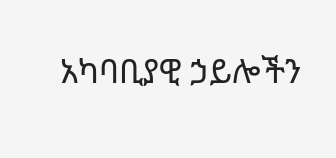አካባቢያዊ ኃይሎችን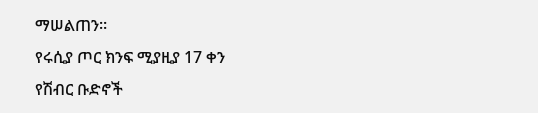ማሠልጠን።
የሩሲያ ጦር ክንፍ ሚያዚያ 17 ቀን
የሽብር ቡድኖች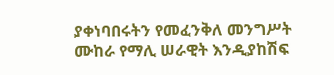ያቀነባበሩትን የመፈንቅለ መንግሥት ሙከራ የማሊ ሠራዊት እንዲያከሽፍ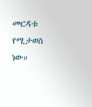መርዳቱ የሚታወስ ነው።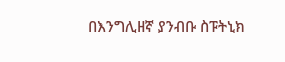በእንግሊዘኛ ያንብቡ ስፑትኒክ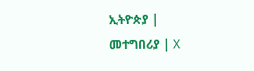ኢትዮጵያ |
መተግበሪያ | X